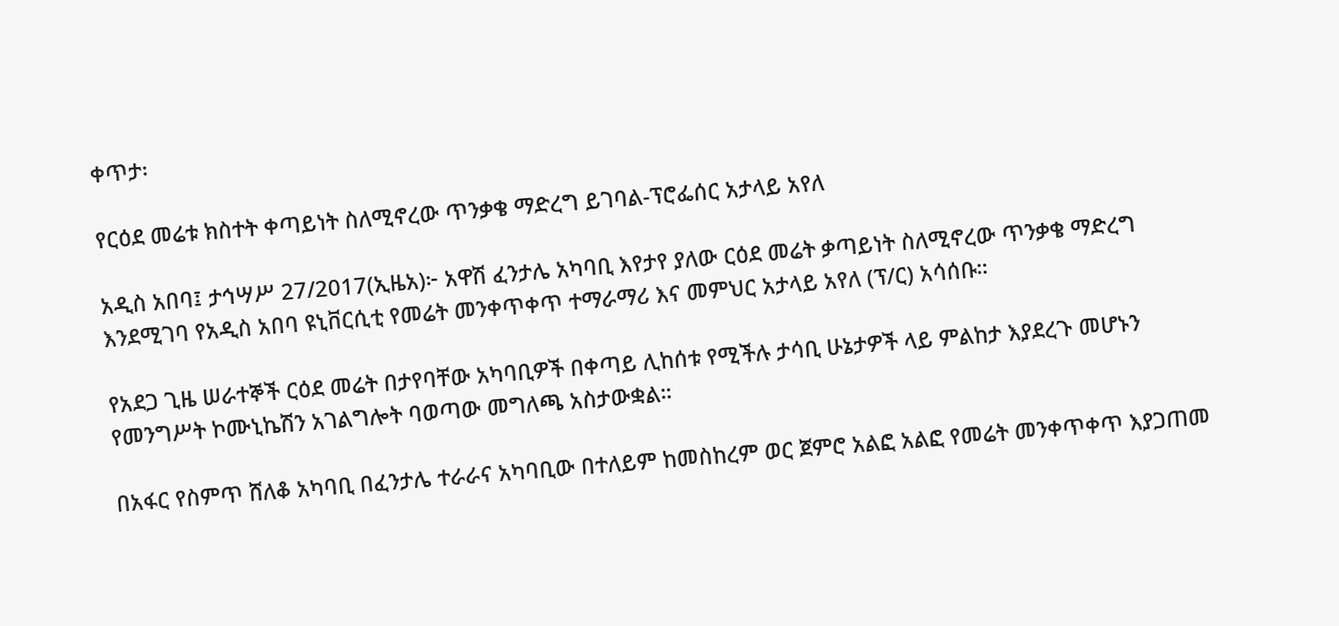ቀጥታ፡

የርዕደ መሬቱ ክስተት ቀጣይነት ስለሚኖረው ጥንቃቄ ማድረግ ይገባል-ፕሮፌሰር አታላይ አየለ

አዲስ አበባ፤ ታኅሣሥ 27/2017(ኢዜአ)፦ አዋሽ ፈንታሌ አካባቢ እየታየ ያለው ርዕደ መሬት ቃጣይነት ስለሚኖረው ጥንቃቄ ማድረግ እንደሚገባ የአዲስ አበባ ዩኒቨርሲቲ የመሬት መንቀጥቀጥ ተማራማሪ እና መምህር አታላይ አየለ (ፕ/ር) አሳሰቡ።

የአደጋ ጊዜ ሠራተኞች ርዕደ መሬት በታየባቸው አካባቢዎች በቀጣይ ሊከሰቱ የሚችሉ ታሳቢ ሁኔታዎች ላይ ምልከታ እያደረጉ መሆኑን የመንግሥት ኮሙኒኬሽን አገልግሎት ባወጣው መግለጫ አስታውቋል።

በአፋር የስምጥ ሸለቆ አካባቢ በፈንታሌ ተራራና አካባቢው በተለይም ከመስከረም ወር ጀምሮ አልፎ አልፎ የመሬት መንቀጥቀጥ እያጋጠመ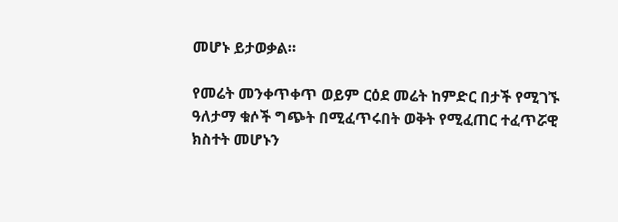መሆኑ ይታወቃል።

የመሬት መንቀጥቀጥ ወይም ርዕደ መሬት ከምድር በታች የሚገኙ ዓለታማ ቁሶች ግጭት በሚፈጥሩበት ወቅት የሚፈጠር ተፈጥሯዊ ክስተት መሆኑን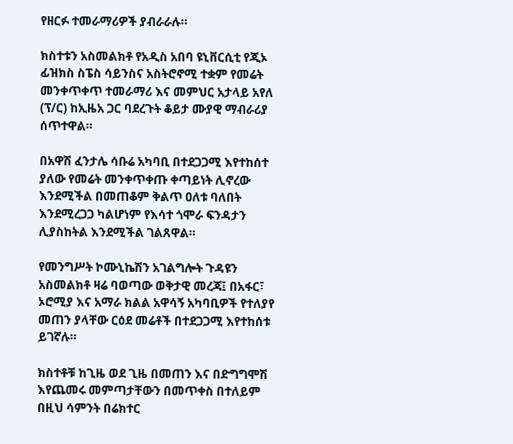የዘርፉ ተመራማሪዎች ያብራራሉ።

ክስተቱን አስመልክቶ የአዲስ አበባ ዩኒቨርሲቲ የጂኦ ፊዝክስ ስፔስ ሳይንስና አስትሮኖሚ ተቋም የመሬት መንቀጥቀጥ ተመራማሪ እና መምህር አታላይ አየለ (ፕ/ር) ከኢዜአ ጋር ባደረጉት ቆይታ ሙያዊ ማብራሪያ ሰጥተዋል።

በአዋሽ ፈንታሌ ሳቡሬ አካባቢ በተደጋጋሚ እየተከሰተ ያለው የመሬት መንቀጥቀጡ ቀጣይነት ሊኖረው እንደሚችል በመጠቆም ቅልጥ ዐለቱ ባለበት እንደሚረጋጋ ካልሆነም የእሳተ ጎሞራ ፍንዳታን ሊያስከትል እንደሚችል ገልጸዋል።

የመንግሥት ኮሙኒኬሽን አገልግሎት ጉዳዩን አስመልክቶ ዛሬ ባወጣው ወቅታዊ መረጃ፤ በአፋር፣ ኦሮሚያ እና አማራ ክልል አዋሳኝ አካባቢዎች የተለያየ መጠን ያላቸው ርዕደ መሬቶች በተደጋጋሚ እየተከሰቱ ይገኛሉ።

ክስተቶቹ ከጊዜ ወደ ጊዜ በመጠን እና በድግግሞሽ እየጨመሩ መምጣታቸውን በመጥቀስ በተለይም በዚህ ሳምንት በሬክተር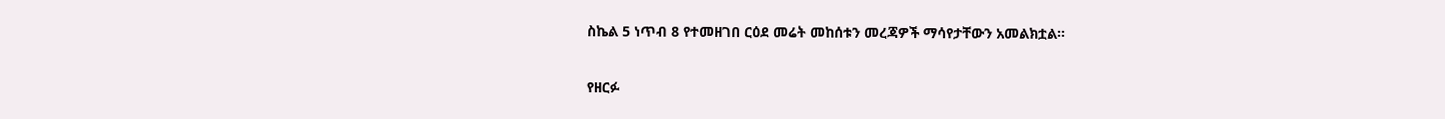ስኬል 5 ነጥብ 8 የተመዘገበ ርዕደ መሬት መከሰቱን መረጃዎች ማሳየታቸውን አመልክቷል።

የዘርፉ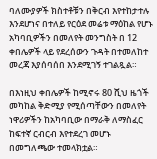ባለሙያዎች ክስተቶቹን በቅርብ እየተከታተሉ እንደሆነና በተለይ የርዕደ መሬቱ ማዕከል የሆኑ አካባቢዎችን በመለየት መንግስት በ 12 ቀበሌዎች ላይ የደረሰውን ጉዳት በተመለከተ መረጃ እያሰባሰበ እንደሚገኝ ተገልጿል።

በእነዚህ ቀበሌዎች ከሚኖሩ 80 ሺህ ዜጎች መካከል ቅድሚያ የሚሰጣቸውን በመለየት ነዋሪዎችን ከአካባቢው በማራቅ ለማስፈር ከፍተኛ ርብርብ እየተደረገ መሆኑ በመግለጫው ተመላክቷል።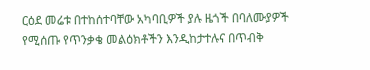ርዕደ መሬቱ በተከሰተባቸው አካባቢዎች ያሉ ዜጎች በባለሙያዎች የሚሰጡ የጥንቃቄ መልዕክቶችን እንዲከታተሉና በጥብቅ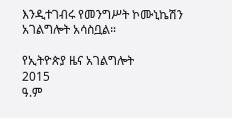እንዲተገብሩ የመንግሥት ኮሙኒኬሽን አገልግሎት አሳስቧል።

የኢትዮጵያ ዜና አገልግሎት
2015
ዓ.ም